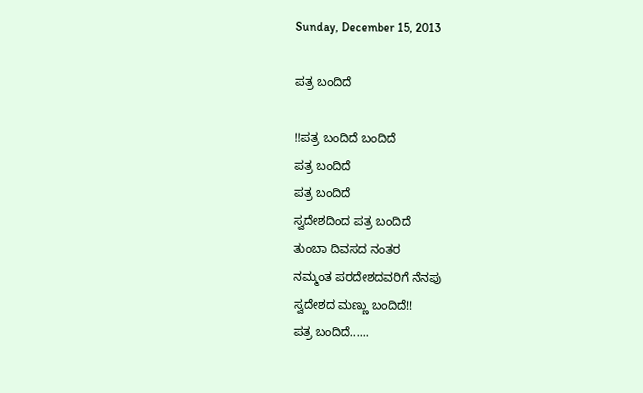Sunday, December 15, 2013

ಪತ್ರ ಬಂದಿದೆ

!!ಪತ್ರ ಬಂದಿದೆ ಬಂದಿದೆ
ಪತ್ರ ಬಂದಿದೆ
ಪತ್ರ ಬಂದಿದೆ
ಸ್ವದೇಶದಿಂದ ಪತ್ರ ಬಂದಿದೆ
ತುಂಬಾ ದಿವಸದ ನಂತರ
ನಮ್ಮಂತ ಪರದೇಶದವರಿಗೆ ನೆನಪು
ಸ್ವದೇಶದ ಮಣ್ಣು ಬಂದಿದೆ!!
ಪತ್ರ ಬಂದಿದೆ......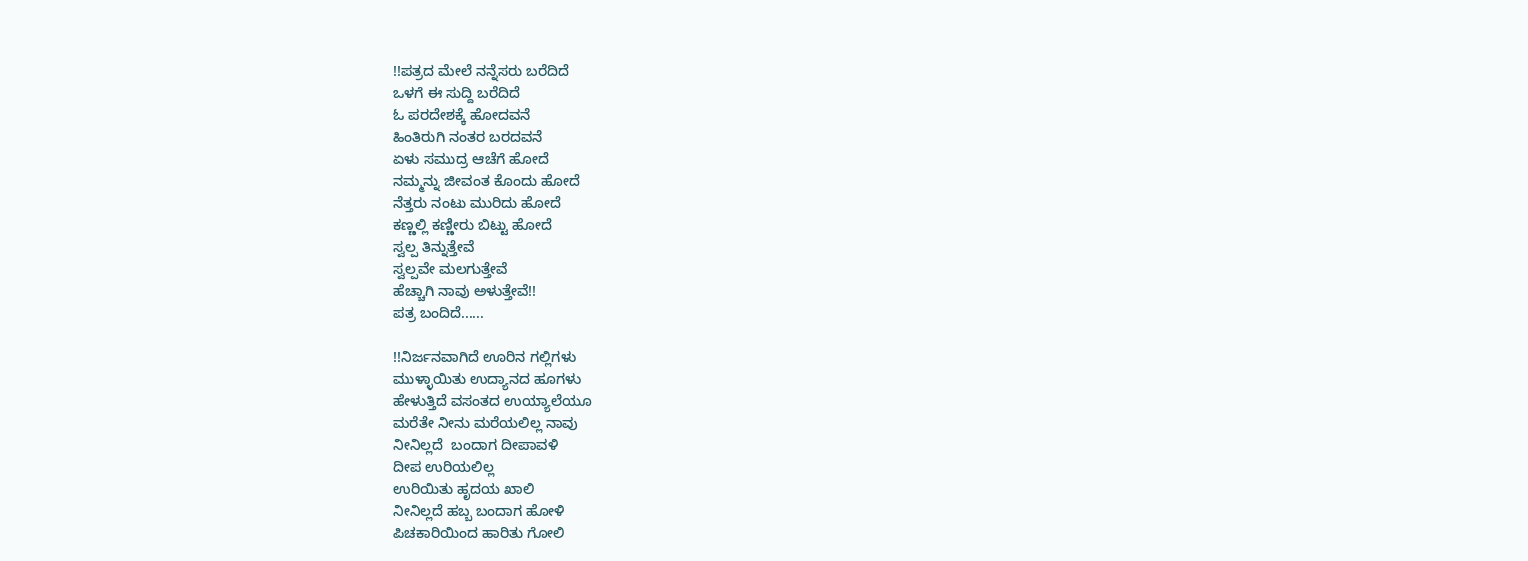!!ಪತ್ರದ ಮೇಲೆ ನನ್ನೆಸರು ಬರೆದಿದೆ
ಒಳಗೆ ಈ ಸುದ್ದಿ ಬರೆದಿದೆ
ಓ ಪರದೇಶಕ್ಕೆ ಹೋದವನೆ
ಹಿಂತಿರುಗಿ ನಂತರ ಬರದವನೆ
ಏಳು ಸಮುದ್ರ ಆಚೆಗೆ ಹೋದೆ
ನಮ್ಮನ್ನು ಜೀವಂತ ಕೊಂದು ಹೋದೆ
ನೆತ್ತರು ನಂಟು ಮುರಿದು ಹೋದೆ
ಕಣ್ಣಲ್ಲಿ ಕಣ್ಣೀರು ಬಿಟ್ಟು ಹೋದೆ
ಸ್ವಲ್ಪ ತಿನ್ನುತ್ತೇವೆ
ಸ್ವಲ್ಪವೇ ಮಲಗುತ್ತೇವೆ
ಹೆಚ್ಚಾಗಿ ನಾವು ಅಳುತ್ತೇವೆ!!
ಪತ್ರ ಬಂದಿದೆ......

!!ನಿರ್ಜನವಾಗಿದೆ ಊರಿನ ಗಲ್ಲಿಗಳು
ಮುಳ್ಳಾಯಿತು ಉದ್ಯಾನದ ಹೂಗಳು
ಹೇಳುತ್ತಿದೆ ವಸಂತದ ಉಯ್ಯಾಲೆಯೂ
ಮರೆತೇ ನೀನು ಮರೆಯಲಿಲ್ಲ ನಾವು
ನೀನಿಲ್ಲದೆ  ಬಂದಾಗ ದೀಪಾವಳಿ
ದೀಪ ಉರಿಯಲಿಲ್ಲ
ಉರಿಯಿತು ಹೃದಯ ಖಾಲಿ
ನೀನಿಲ್ಲದೆ ಹಬ್ಬ ಬಂದಾಗ ಹೋಳಿ
ಪಿಚಕಾರಿಯಿಂದ ಹಾರಿತು ಗೋಲಿ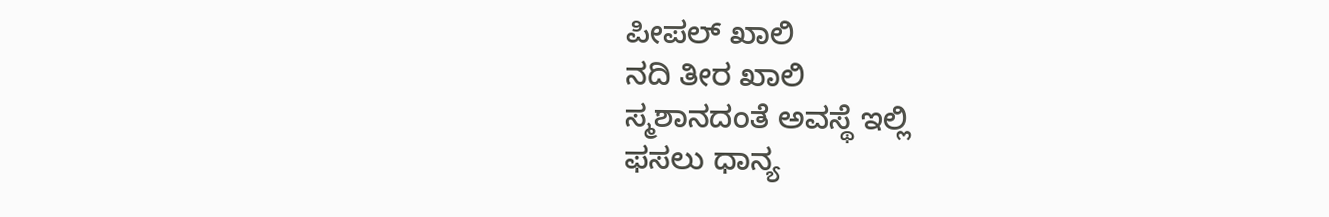ಪೀಪಲ್ ಖಾಲಿ
ನದಿ ತೀರ ಖಾಲಿ
ಸ್ಮಶಾನದಂತೆ ಅವಸ್ಥೆ ಇಲ್ಲಿ
ಫ‌ಸಲು ಧಾನ್ಯ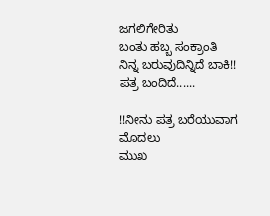ಜಗಲಿಗೇರಿತು
ಬಂತು ಹಬ್ಬ ಸಂಕ್ರಾಂತಿ
ನಿನ್ನ ಬರುವುದಿನ್ನಿದೆ ಬಾಕಿ!!
ಪತ್ರ ಬಂದಿದೆ......

!!ನೀನು ಪತ್ರ ಬರೆಯುವಾಗ ಮೊದಲು
ಮುಖ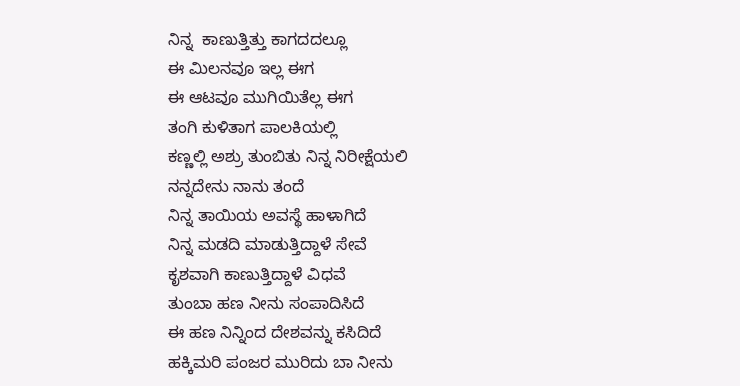ನಿನ್ನ  ಕಾಣುತ್ತಿತ್ತು ಕಾಗದದಲ್ಲೂ
ಈ ಮಿಲನವೂ ಇಲ್ಲ ಈಗ
ಈ ಆಟವೂ ಮುಗಿಯಿತೆಲ್ಲ ಈಗ
ತಂಗಿ ಕುಳಿತಾಗ ಪಾಲಕಿಯಲ್ಲಿ
ಕಣ್ಣಲ್ಲಿ ಅಶ್ರು ತುಂಬಿತು ನಿನ್ನ ನಿರೀಕ್ಷೆಯಲಿ
ನನ್ನದೇನು ನಾನು ತಂದೆ
ನಿನ್ನ ತಾಯಿಯ ಅವಸ್ಥೆ ಹಾಳಾಗಿದೆ
ನಿನ್ನ ಮಡದಿ ಮಾಡುತ್ತಿದ್ದಾಳೆ ಸೇವೆ
ಕೃಶವಾಗಿ ಕಾಣುತ್ತಿದ್ದಾಳೆ ವಿಧವೆ
ತುಂಬಾ ಹಣ ನೀನು ಸಂಪಾದಿಸಿದೆ
ಈ ಹಣ ನಿನ್ನಿಂದ ದೇಶವನ್ನು ಕಸಿದಿದೆ
ಹಕ್ಕಿಮರಿ ಪಂಜರ ಮುರಿದು ಬಾ ನೀನು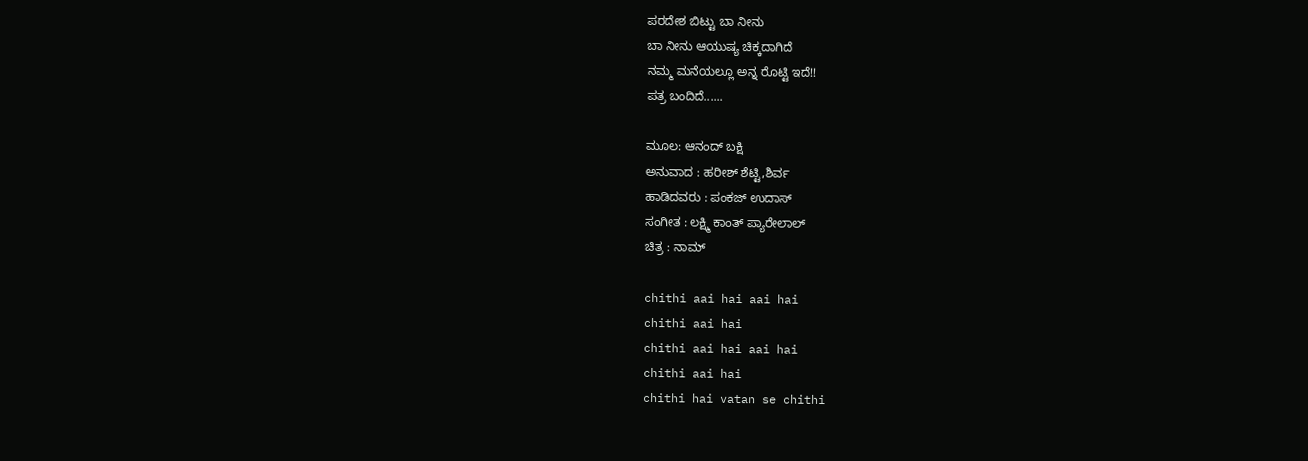ಪರದೇಶ ಬಿಟ್ಟು ಬಾ ನೀನು
ಬಾ ನೀನು ಆಯುಷ್ಯ ಚಿಕ್ಕದಾಗಿದೆ
ನಮ್ಮ ಮನೆಯಲ್ಲೂ ಅನ್ನ ರೊಟ್ಟಿ ಇದೆ!!
ಪತ್ರ ಬಂದಿದೆ......

ಮೂಲ: ಆನಂದ್ ಬಕ್ಷಿ
ಅನುವಾದ : ಹರೀಶ್ ಶೆಟ್ಟಿ,ಶಿರ್ವ
ಹಾಡಿದವರು : ಪಂಕಜ್ ಉದಾಸ್
ಸಂಗೀತ : ಲಕ್ಷ್ಮಿ ಕಾಂತ್ ಪ್ಯಾರೇಲಾಲ್
ಚಿತ್ರ : ನಾಮ್

chithi aai hai aai hai
chithi aai hai
chithi aai hai aai hai
chithi aai hai
chithi hai vatan se chithi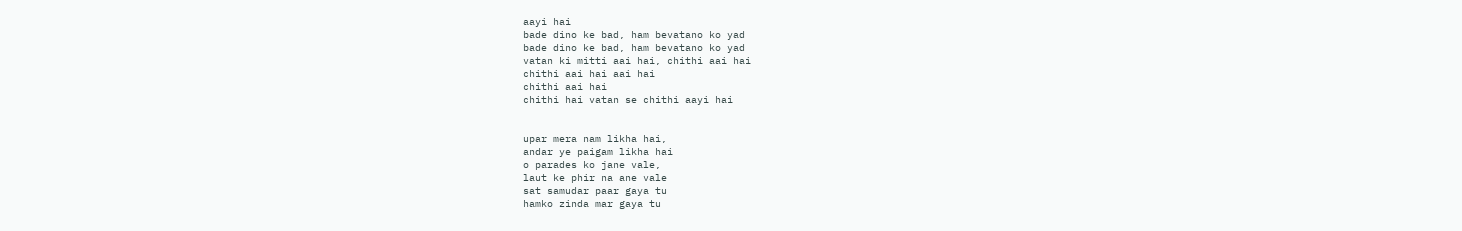aayi hai
bade dino ke bad, ham bevatano ko yad
bade dino ke bad, ham bevatano ko yad
vatan ki mitti aai hai, chithi aai hai
chithi aai hai aai hai
chithi aai hai
chithi hai vatan se chithi aayi hai


upar mera nam likha hai,
andar ye paigam likha hai
o parades ko jane vale,
laut ke phir na ane vale
sat samudar paar gaya tu
hamko zinda mar gaya tu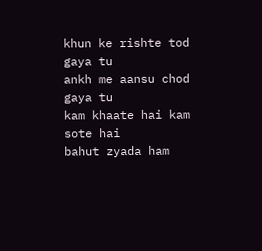khun ke rishte tod gaya tu
ankh me aansu chod gaya tu
kam khaate hai kam sote hai
bahut zyada ham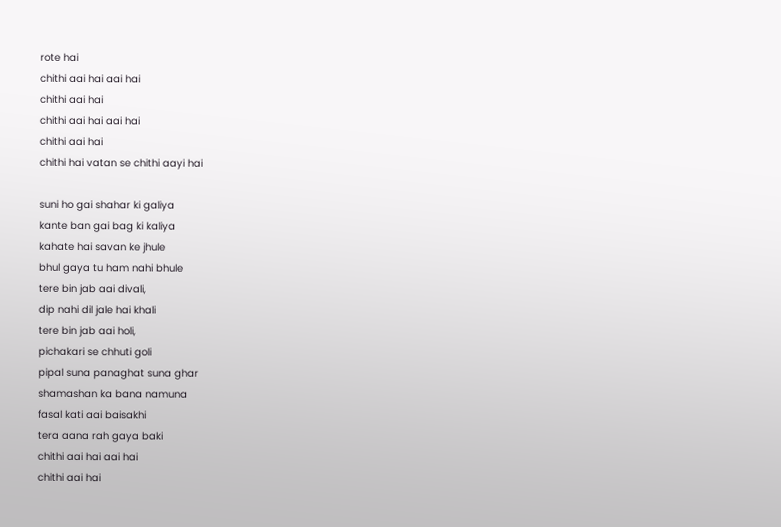rote hai
chithi aai hai aai hai
chithi aai hai
chithi aai hai aai hai
chithi aai hai
chithi hai vatan se chithi aayi hai

suni ho gai shahar ki galiya
kante ban gai bag ki kaliya
kahate hai savan ke jhule
bhul gaya tu ham nahi bhule
tere bin jab aai divali,
dip nahi dil jale hai khali
tere bin jab aai holi,
pichakari se chhuti goli
pipal suna panaghat suna ghar
shamashan ka bana namuna
fasal kati aai baisakhi
tera aana rah gaya baki
chithi aai hai aai hai
chithi aai hai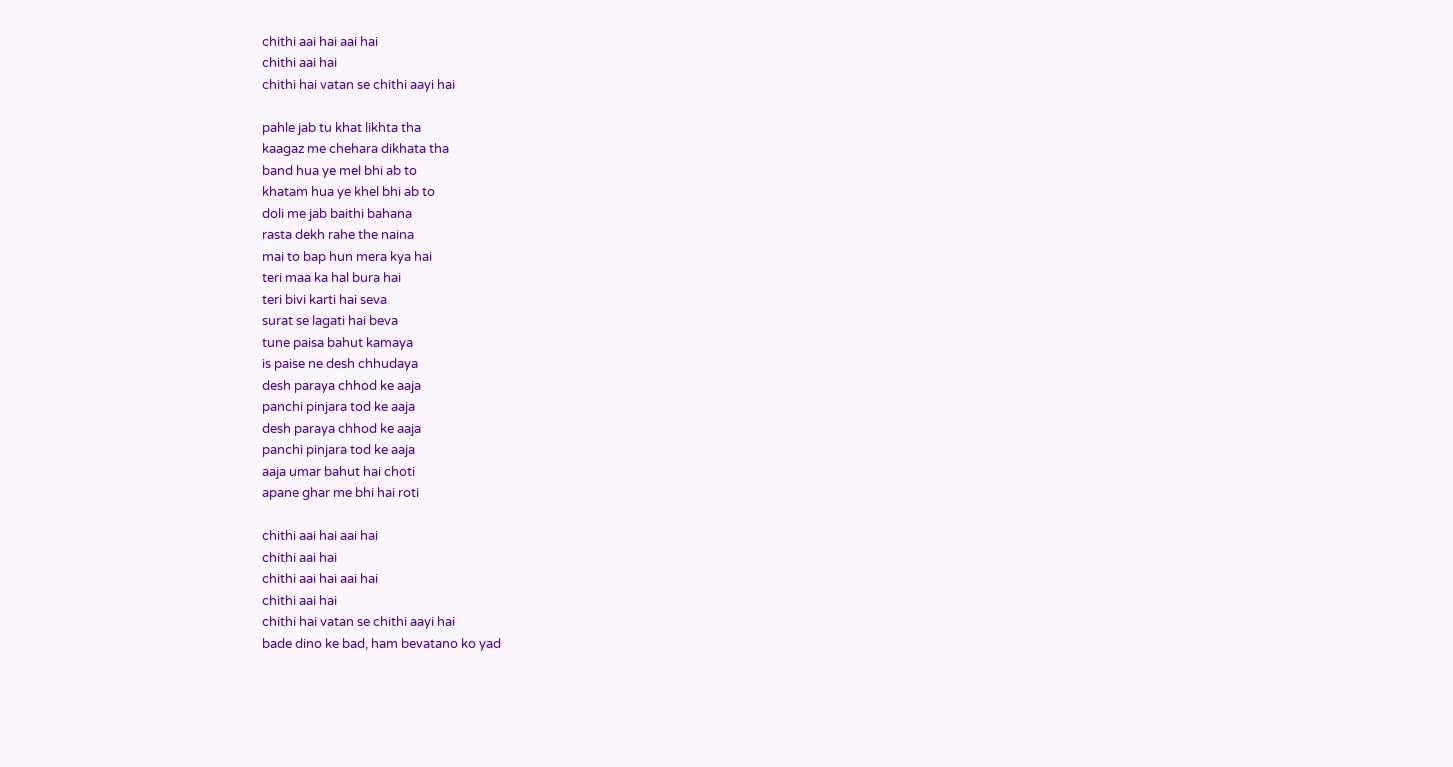chithi aai hai aai hai
chithi aai hai
chithi hai vatan se chithi aayi hai

pahle jab tu khat likhta tha
kaagaz me chehara dikhata tha
band hua ye mel bhi ab to
khatam hua ye khel bhi ab to
doli me jab baithi bahana
rasta dekh rahe the naina
mai to bap hun mera kya hai
teri maa ka hal bura hai
teri bivi karti hai seva
surat se lagati hai beva
tune paisa bahut kamaya
is paise ne desh chhudaya
desh paraya chhod ke aaja
panchi pinjara tod ke aaja
desh paraya chhod ke aaja
panchi pinjara tod ke aaja
aaja umar bahut hai choti
apane ghar me bhi hai roti

chithi aai hai aai hai
chithi aai hai
chithi aai hai aai hai
chithi aai hai
chithi hai vatan se chithi aayi hai
bade dino ke bad, ham bevatano ko yad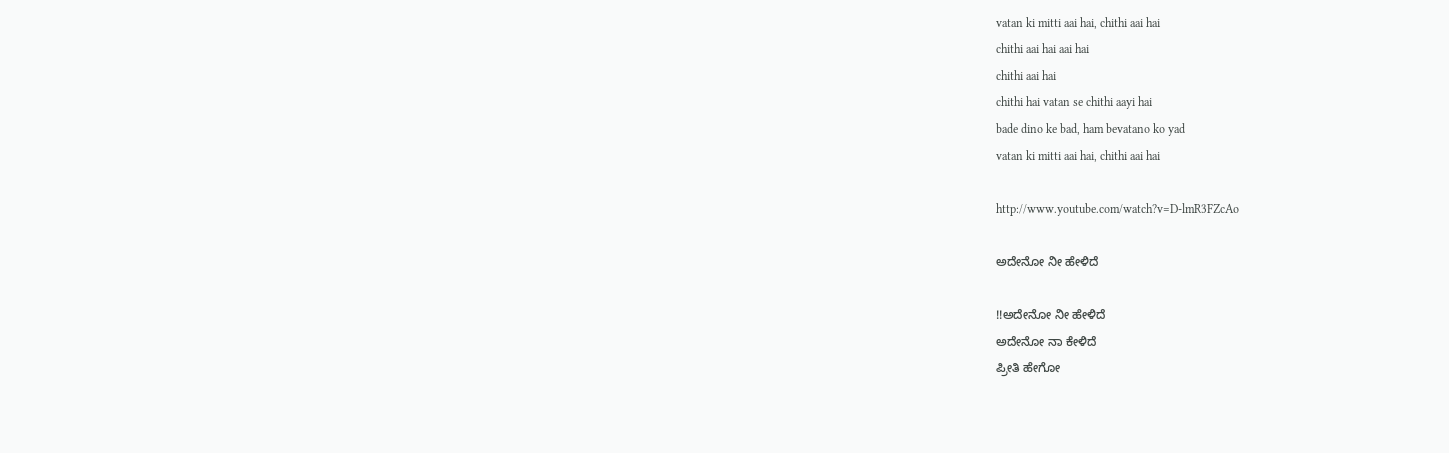vatan ki mitti aai hai, chithi aai hai
chithi aai hai aai hai
chithi aai hai
chithi hai vatan se chithi aayi hai
bade dino ke bad, ham bevatano ko yad
vatan ki mitti aai hai, chithi aai hai

http://www.youtube.com/watch?v=D-lmR3FZcAo

ಅದೇನೋ ನೀ ಹೇಳಿದೆ

!!ಅದೇನೋ ನೀ ಹೇಳಿದೆ
ಅದೇನೋ ನಾ ಕೇಳಿದೆ
ಪ್ರೀತಿ ಹೇಗೋ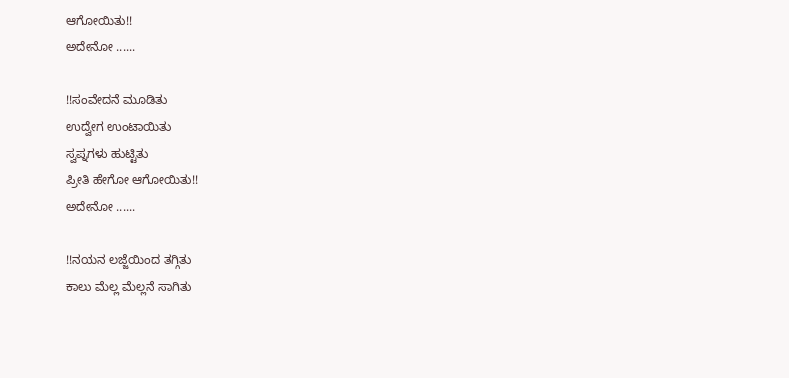ಆಗೋಯಿತು!!
ಅದೇನೋ ......

!!ಸಂವೇದನೆ ಮೂಡಿತು
ಉದ್ವೇಗ ಉಂಟಾಯಿತು
ಸ್ವಪ್ನಗಳು ಹುಟ್ಟಿತು
ಪ್ರೀತಿ ಹೇಗೋ ಆಗೋಯಿತು!!
ಅದೇನೋ ......

!!ನಯನ ಲಜ್ಜೆಯಿಂದ ತಗ್ಗಿತು
ಕಾಲು ಮೆಲ್ಲ ಮೆಲ್ಲನೆ ಸಾಗಿತು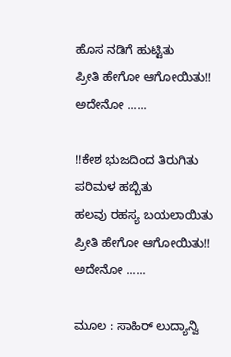ಹೊಸ ನಡಿಗೆ ಹುಟ್ಟಿತು
ಪ್ರೀತಿ ಹೇಗೋ ಆಗೋಯಿತು!!
ಅದೇನೋ ......

!!ಕೇಶ ಭುಜದಿಂದ ತಿರುಗಿತು
ಪರಿಮಳ ಹಬ್ಬಿತು
ಹಲವು ರಹಸ್ಯ ಬಯಲಾಯಿತು
ಪ್ರೀತಿ ಹೇಗೋ ಆಗೋಯಿತು!!
ಅದೇನೋ ......

ಮೂಲ : ಸಾಹಿರ್ ಲುದ್ಯಾನ್ವಿ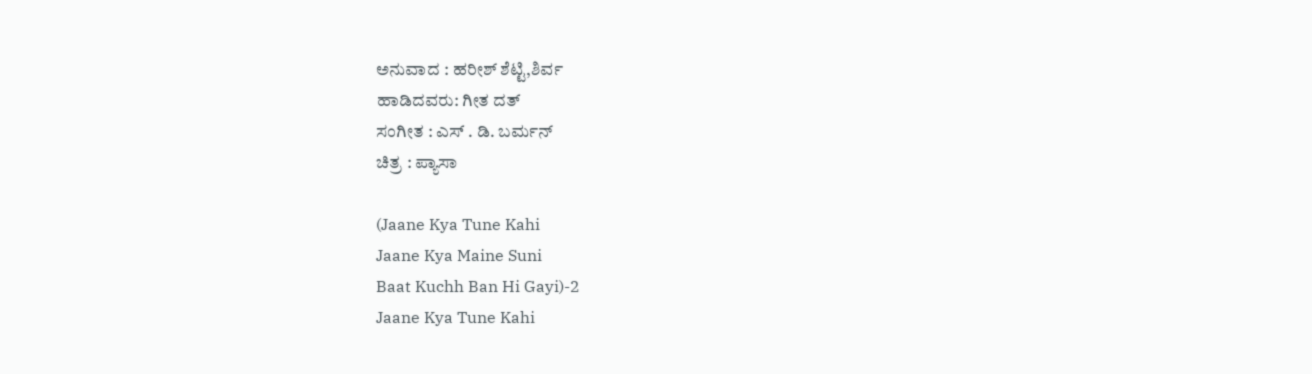ಅನುವಾದ : ಹರೀಶ್ ಶೆಟ್ಟಿ,ಶಿರ್ವ
ಹಾಡಿದವರು: ಗೀತ ದತ್
ಸಂಗೀತ : ಎಸ್ . ಡಿ. ಬರ್ಮನ್
ಚಿತ್ರ : ಪ್ಯಾಸಾ

(Jaane Kya Tune Kahi
Jaane Kya Maine Suni
Baat Kuchh Ban Hi Gayi)-2
Jaane Kya Tune Kahi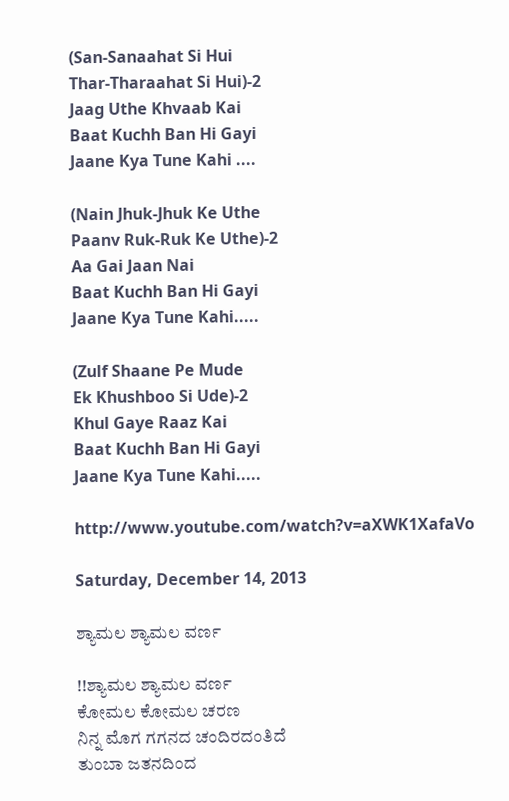(San-Sanaahat Si Hui
Thar-Tharaahat Si Hui)-2
Jaag Uthe Khvaab Kai
Baat Kuchh Ban Hi Gayi
Jaane Kya Tune Kahi ....

(Nain Jhuk-Jhuk Ke Uthe
Paanv Ruk-Ruk Ke Uthe)-2
Aa Gai Jaan Nai
Baat Kuchh Ban Hi Gayi
Jaane Kya Tune Kahi.....

(Zulf Shaane Pe Mude
Ek Khushboo Si Ude)-2
Khul Gaye Raaz Kai
Baat Kuchh Ban Hi Gayi
Jaane Kya Tune Kahi.....

http://www.youtube.com/watch?v=aXWK1XafaVo

Saturday, December 14, 2013

ಶ್ಯಾಮಲ ಶ್ಯಾಮಲ ವರ್ಣ

!!ಶ್ಯಾಮಲ ಶ್ಯಾಮಲ ವರ್ಣ
ಕೋಮಲ ಕೋಮಲ ಚರಣ
ನಿನ್ನ ಮೊಗ ಗಗನದ ಚಂದಿರದಂತಿದೆ
ತುಂಬಾ ಜತನದಿಂದ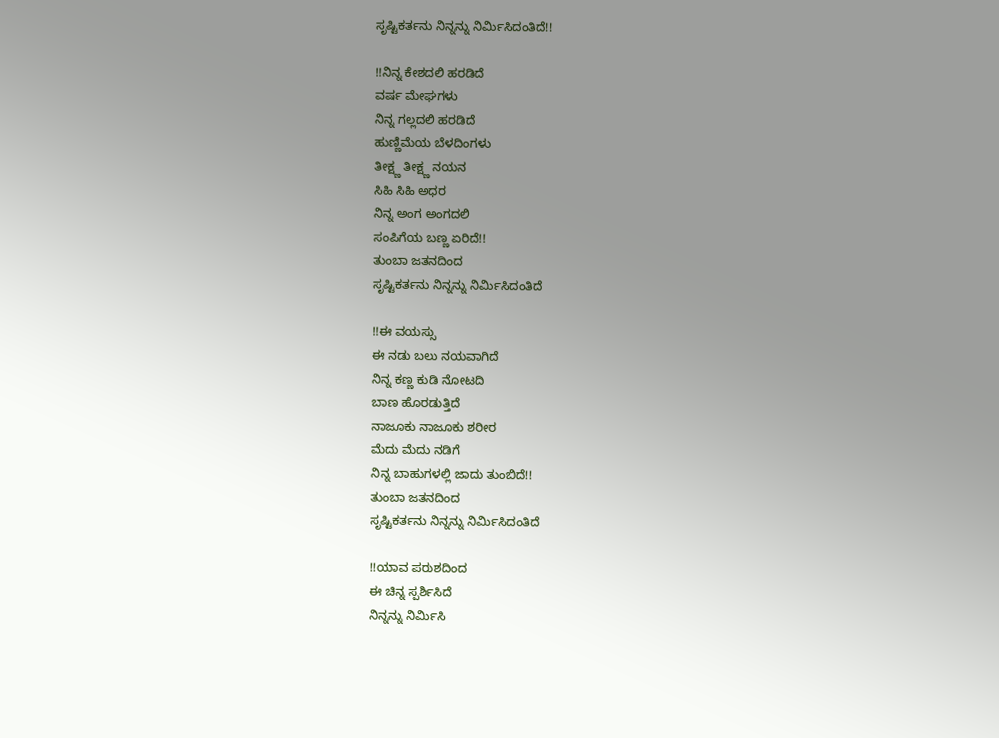ಸೃಷ್ಟಿಕರ್ತನು ನಿನ್ನನ್ನು ನಿರ್ಮಿಸಿದಂತಿದೆ!!

!!ನಿನ್ನ ಕೇಶದಲಿ ಹರಡಿದೆ
ವರ್ಷ ಮೇಘಗಳು
ನಿನ್ನ ಗಲ್ಲದಲಿ ಹರಡಿದೆ
ಹುಣ್ಣಿಮೆಯ ಬೆಳದಿಂಗಳು
ತೀಕ್ಷ್ಣ ತೀಕ್ಷ್ಣ ನಯನ
ಸಿಹಿ ಸಿಹಿ ಅಧರ
ನಿನ್ನ ಅಂಗ ಅಂಗದಲಿ
ಸಂಪಿಗೆಯ ಬಣ್ಣ ಏರಿದೆ!!
ತುಂಬಾ ಜತನದಿಂದ
ಸೃಷ್ಟಿಕರ್ತನು ನಿನ್ನನ್ನು ನಿರ್ಮಿಸಿದಂತಿದೆ

!!ಈ ವಯಸ್ಸು
ಈ ನಡು ಬಲು ನಯವಾಗಿದೆ
ನಿನ್ನ ಕಣ್ಣ ಕುಡಿ ನೋಟದಿ
ಬಾಣ ಹೊರಡುತ್ತಿದೆ
ನಾಜೂಕು ನಾಜೂಕು ಶರೀರ
ಮೆದು ಮೆದು ನಡಿಗೆ
ನಿನ್ನ ಬಾಹುಗಳಲ್ಲಿ ಜಾದು ತುಂಬಿದೆ!!
ತುಂಬಾ ಜತನದಿಂದ
ಸೃಷ್ಟಿಕರ್ತನು ನಿನ್ನನ್ನು ನಿರ್ಮಿಸಿದಂತಿದೆ

!!ಯಾವ ಪರುಶದಿಂದ
ಈ ಚಿನ್ನ ಸ್ಪರ್ಶಿಸಿದೆ
ನಿನ್ನನ್ನು ನಿರ್ಮಿಸಿ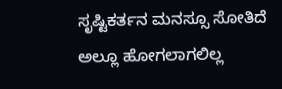ಸೃಷ್ಟಿಕರ್ತನ ಮನಸ್ಸೂ ಸೋತಿದೆ
ಅಲ್ಲೂ ಹೋಗಲಾಗಲಿಲ್ಲ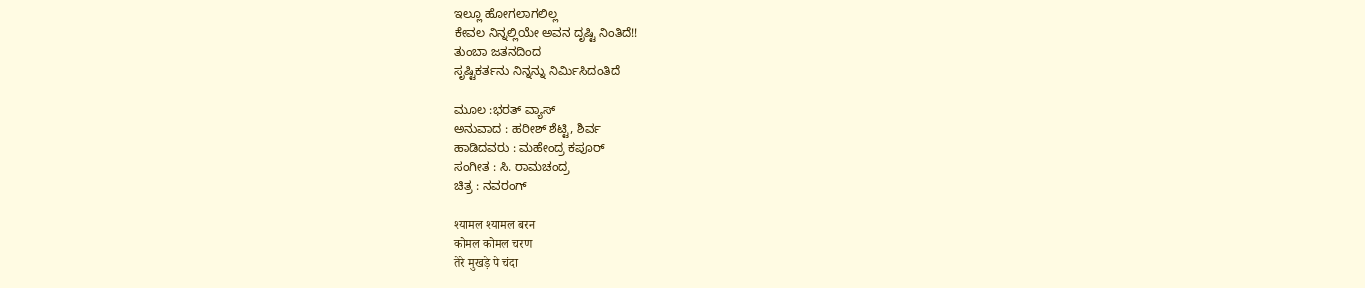ಇಲ್ಲೂ ಹೋಗಲಾಗಲಿಲ್ಲ
ಕೇವಲ ನಿನ್ನಲ್ಲಿಯೇ ಅವನ ದೃಷ್ಟಿ ನಿಂತಿದೆ!!
ತುಂಬಾ ಜತನದಿಂದ
ಸೃಷ್ಟಿಕರ್ತನು ನಿನ್ನನ್ನು ನಿರ್ಮಿಸಿದಂತಿದೆ

ಮೂಲ :ಭರತ್ ವ್ಯಾಸ್
ಅನುವಾದ : ಹರೀಶ್ ಶೆಟ್ಟಿ, ಶಿರ್ವ
ಹಾಡಿದವರು : ಮಹೇಂದ್ರ ಕಪೂರ್
ಸಂಗೀತ : ಸಿ. ರಾಮಚಂದ್ರ
ಚಿತ್ರ : ನವರಂಗ್

श्यामल श्यामल बरन
कोमल कोमल चरण
तेरे मुखड़े पे चंदा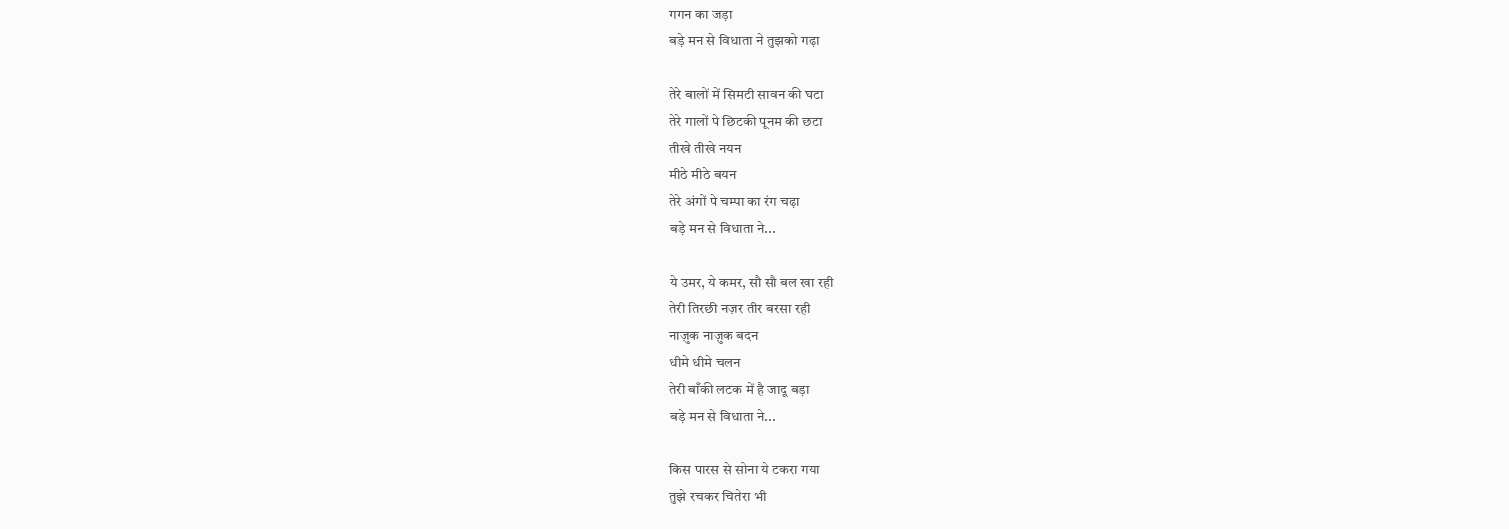गगन का जड़ा
बड़े मन से विधाता ने तुझको गढ़ा

तेरे बालों में सिमटी सावन की घटा
तेरे गालों पे छिटकी पूनम की छटा
तीखे तीखे नयन
मीठे मीठे बयन
तेरे अंगों पे चम्पा का रंग चढ़ा
बड़े मन से विधाता ने...

ये उमर, ये कमर, सौ सौ बल खा रही
तेरी तिरछी नज़र तीर बरसा रही
नाज़ुक नाज़ुक बदन
धीमे धीमे चलन
तेरी बाँकी लटक में है जादू बड़ा
बड़े मन से विधाता ने...

किस पारस से सोना ये टकरा गया
तुझे रचकर चितेरा भी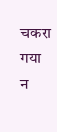चकरा गया
न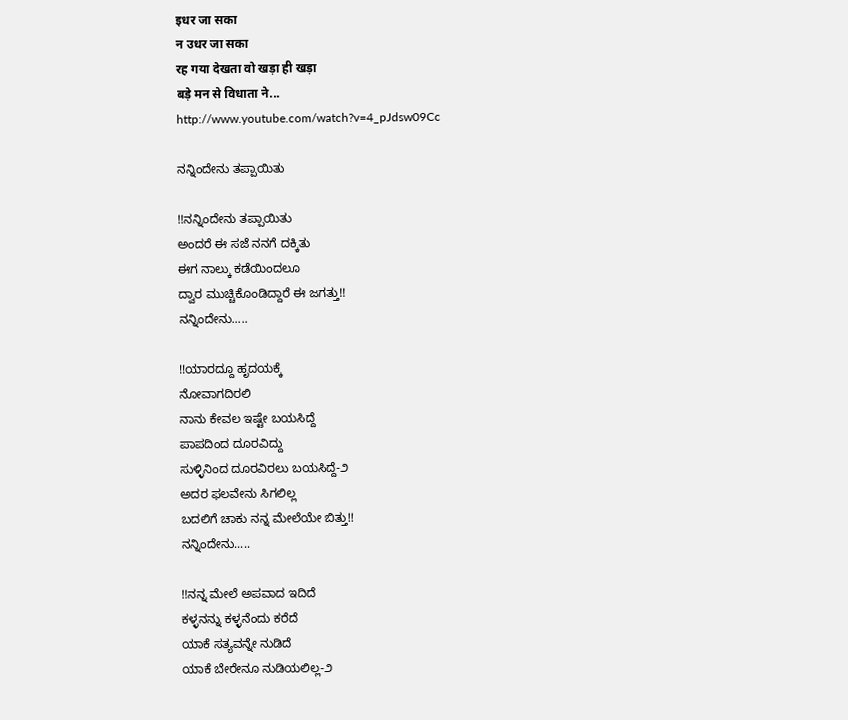इधर जा सका
न उधर जा सका
रह गया देखता वो खड़ा ही खड़ा
बड़े मन से विधाता ने...
http://www.youtube.com/watch?v=4_pJdsw09Cc

ನನ್ನಿಂದೇನು ತಪ್ಪಾಯಿತು

!!ನನ್ನಿಂದೇನು ತಪ್ಪಾಯಿತು
ಅಂದರೆ ಈ ಸಜೆ ನನಗೆ ದಕ್ಕಿತು
ಈಗ ನಾಲ್ಕು ಕಡೆಯಿಂದಲೂ
ದ್ವಾರ ಮುಚ್ಚಿಕೊಂಡಿದ್ದಾರೆ ಈ ಜಗತ್ತು!!
ನನ್ನಿಂದೇನು.....

!!ಯಾರದ್ದೂ ಹೃದಯಕ್ಕೆ
ನೋವಾಗದಿರಲಿ
ನಾನು ಕೇವಲ ಇಷ್ಟೇ ಬಯಸಿದ್ದೆ
ಪಾಪದಿಂದ ದೂರವಿದ್ದು
ಸುಳ್ಳಿನಿಂದ ದೂರವಿರಲು ಬಯಸಿದ್ದೆ-೨
ಅದರ ಫಲವೇನು ಸಿಗಲಿಲ್ಲ
ಬದಲಿಗೆ ಚಾಕು ನನ್ನ ಮೇಲೆಯೇ ಬಿತ್ತು!!
ನನ್ನಿಂದೇನು.....

!!ನನ್ನ ಮೇಲೆ ಅಪವಾದ ಇದಿದೆ
ಕಳ್ಳನನ್ನು ಕಳ್ಳನೆಂದು ಕರೆದೆ
ಯಾಕೆ ಸತ್ಯವನ್ನೇ ನುಡಿದೆ
ಯಾಕೆ ಬೇರೇನೂ ನುಡಿಯಲಿಲ್ಲ-೨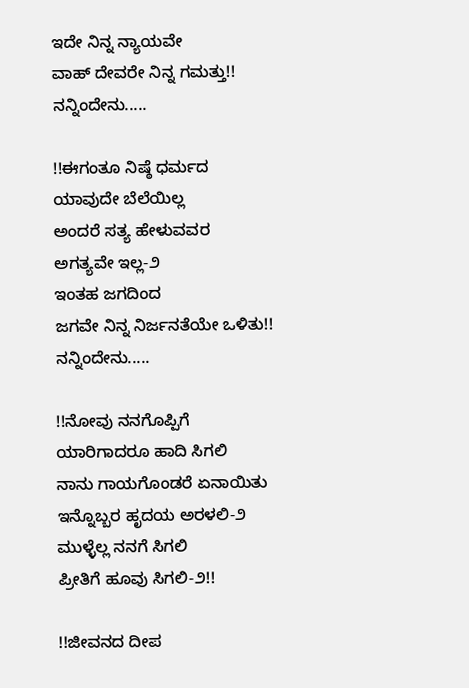ಇದೇ ನಿನ್ನ ನ್ಯಾಯವೇ
ವಾಹ್ ದೇವರೇ ನಿನ್ನ ಗಮತ್ತು!!
ನನ್ನಿಂದೇನು.....

!!ಈಗಂತೂ ನಿಷ್ಠೆ ಧರ್ಮದ
ಯಾವುದೇ ಬೆಲೆಯಿಲ್ಲ
ಅಂದರೆ ಸತ್ಯ ಹೇಳುವವರ
ಅಗತ್ಯವೇ ಇಲ್ಲ-೨
ಇಂತಹ ಜಗದಿಂದ
ಜಗವೇ ನಿನ್ನ ನಿರ್ಜನತೆಯೇ ಒಳಿತು!!
ನನ್ನಿಂದೇನು.....

!!ನೋವು ನನಗೊಪ್ಪಿಗೆ
ಯಾರಿಗಾದರೂ ಹಾದಿ ಸಿಗಲಿ
ನಾನು ಗಾಯಗೊಂಡರೆ ಏನಾಯಿತು
ಇನ್ನೊಬ್ಬರ ಹೃದಯ ಅರಳಲಿ-೨
ಮುಳ್ಳೆಲ್ಲ ನನಗೆ ಸಿಗಲಿ
ಪ್ರೀತಿಗೆ ಹೂವು ಸಿಗಲಿ-೨!!

!!ಜೀವನದ ದೀಪ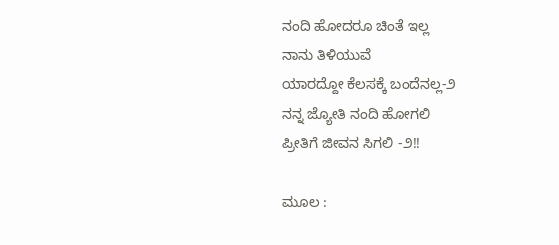ನಂದಿ ಹೋದರೂ ಚಿಂತೆ ಇಲ್ಲ
ನಾನು ತಿಳಿಯುವೆ
ಯಾರದ್ದೋ ಕೆಲಸಕ್ಕೆ ಬಂದೆನಲ್ಲ-೨
ನನ್ನ ಜ್ಯೋತಿ ನಂದಿ ಹೋಗಲಿ
ಪ್ರೀತಿಗೆ ಜೀವನ ಸಿಗಲಿ -೨!!

ಮೂಲ :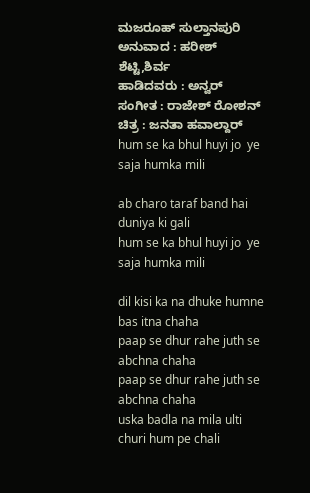ಮಜರೂಹ್ ಸುಲ್ತಾನಪುರಿ
ಅನುವಾದ : ಹರೀಶ್ ಶೆಟ್ಟಿ,ಶಿರ್ವ
ಹಾಡಿದವರು : ಅನ್ವರ್
ಸಂಗೀತ : ರಾಜೇಶ್ ರೋಶನ್
ಚಿತ್ರ : ಜನತಾ ಹವಾಲ್ದಾರ್
hum se ka bhul huyi jo  ye saja humka mili

ab charo taraf band hai duniya ki gali
hum se ka bhul huyi jo  ye saja humka mili

dil kisi ka na dhuke humne bas itna chaha
paap se dhur rahe juth se abchna chaha
paap se dhur rahe juth se abchna chaha
uska badla na mila ulti churi hum pe chali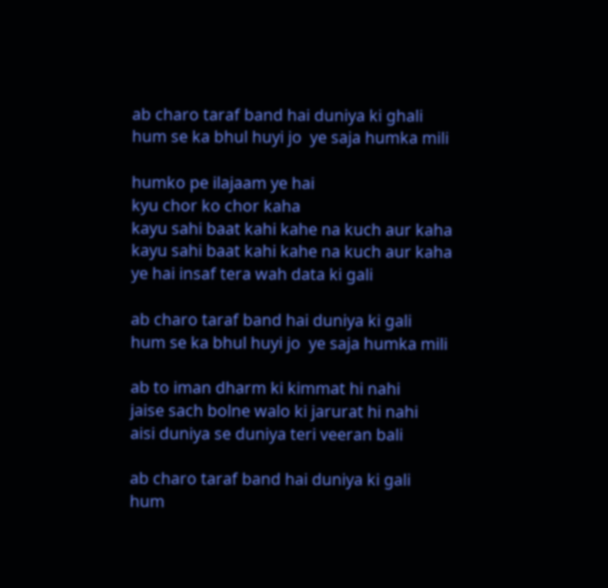ab charo taraf band hai duniya ki ghali
hum se ka bhul huyi jo  ye saja humka mili

humko pe ilajaam ye hai
kyu chor ko chor kaha
kayu sahi baat kahi kahe na kuch aur kaha
kayu sahi baat kahi kahe na kuch aur kaha
ye hai insaf tera wah data ki gali

ab charo taraf band hai duniya ki gali
hum se ka bhul huyi jo  ye saja humka mili

ab to iman dharm ki kimmat hi nahi
jaise sach bolne walo ki jarurat hi nahi
aisi duniya se duniya teri veeran bali

ab charo taraf band hai duniya ki gali
hum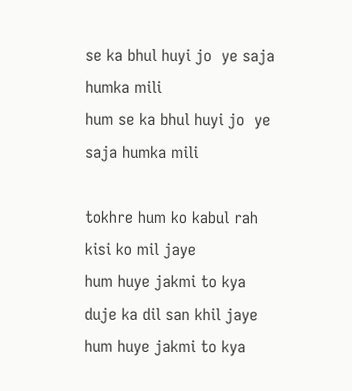se ka bhul huyi jo  ye saja humka mili
hum se ka bhul huyi jo  ye saja humka mili

tokhre hum ko kabul rah kisi ko mil jaye
hum huye jakmi to kya
duje ka dil san khil jaye
hum huye jakmi to kya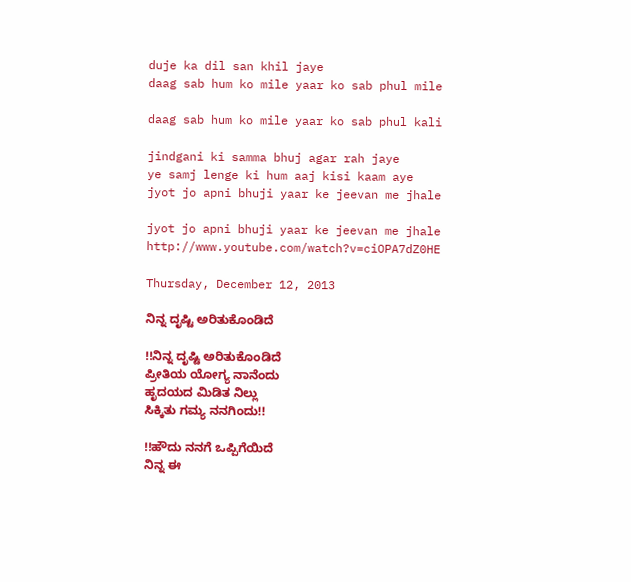duje ka dil san khil jaye
daag sab hum ko mile yaar ko sab phul mile

daag sab hum ko mile yaar ko sab phul kali

jindgani ki samma bhuj agar rah jaye
ye samj lenge ki hum aaj kisi kaam aye
jyot jo apni bhuji yaar ke jeevan me jhale

jyot jo apni bhuji yaar ke jeevan me jhale
http://www.youtube.com/watch?v=ciOPA7dZ0HE

Thursday, December 12, 2013

ನಿನ್ನ ದೃಷ್ಟಿ ಅರಿತುಕೊಂಡಿದೆ

!!ನಿನ್ನ ದೃಷ್ಟಿ ಅರಿತುಕೊಂಡಿದೆ
ಪ್ರೀತಿಯ ಯೋಗ್ಯ ನಾನೆಂದು
ಹೃದಯದ ಮಿಡಿತ ನಿಲ್ಲು
ಸಿಕ್ಕಿತು ಗಮ್ಯ ನನಗಿಂದು!!

!!ಹೌದು ನನಗೆ ಒಪ್ಪಿಗೆಯಿದೆ
ನಿನ್ನ ಈ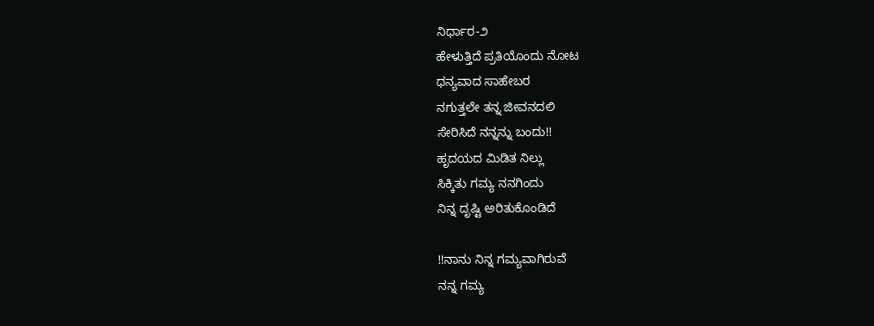ನಿರ್ಧಾರ-೨
ಹೇಳುತ್ತಿದೆ ಪ್ರತಿಯೊಂದು ನೋಟ
ಧನ್ಯವಾದ ಸಾಹೇಬರ
ನಗುತ್ತಲೇ ತನ್ನ ಜೀವನದಲಿ
ಸೇರಿಸಿದೆ ನನ್ನನ್ನು ಬಂದು!!
ಹೃದಯದ ಮಿಡಿತ ನಿಲ್ಲು
ಸಿಕ್ಕಿತು ಗಮ್ಯ ನನಗಿಂದು
ನಿನ್ನ ದೃಷ್ಟಿ ಅರಿತುಕೊಂಡಿದೆ

!!ನಾನು ನಿನ್ನ ಗಮ್ಯವಾಗಿರುವೆ
ನನ್ನ ಗಮ್ಯ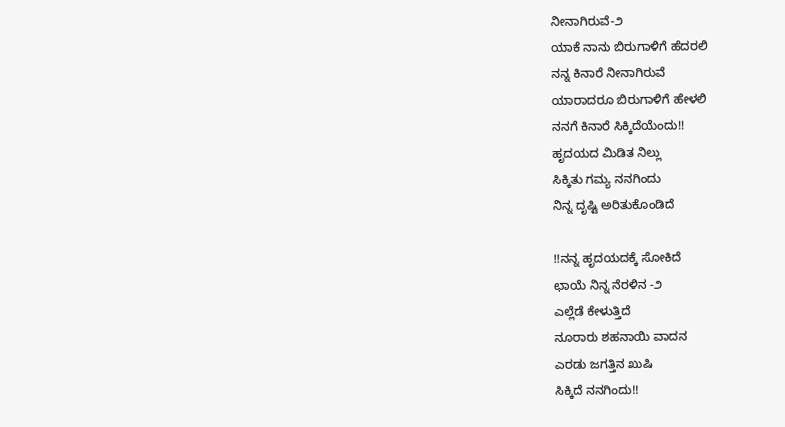ನೀನಾಗಿರುವೆ-೨
ಯಾಕೆ ನಾನು ಬಿರುಗಾಳಿಗೆ ಹೆದರಲಿ
ನನ್ನ ಕಿನಾರೆ ನೀನಾಗಿರುವೆ
ಯಾರಾದರೂ ಬಿರುಗಾಳಿಗೆ ಹೇಳಲಿ
ನನಗೆ ಕಿನಾರೆ ಸಿಕ್ಕಿದೆಯೆಂದು!!
ಹೃದಯದ ಮಿಡಿತ ನಿಲ್ಲು
ಸಿಕ್ಕಿತು ಗಮ್ಯ ನನಗಿಂದು
ನಿನ್ನ ದೃಷ್ಟಿ ಅರಿತುಕೊಂಡಿದೆ

!!ನನ್ನ ಹೃದಯದಕ್ಕೆ ಸೋಕಿದೆ
ಛಾಯೆ ನಿನ್ನ ನೆರಳಿನ -೨
ಎಲ್ಲೆಡೆ ಕೇಳುತ್ತಿದೆ
ನೂರಾರು ಶಹನಾಯಿ ವಾದನ
ಎರಡು ಜಗತ್ತಿನ ಖುಷಿ
ಸಿಕ್ಕಿದೆ ನನಗಿಂದು!!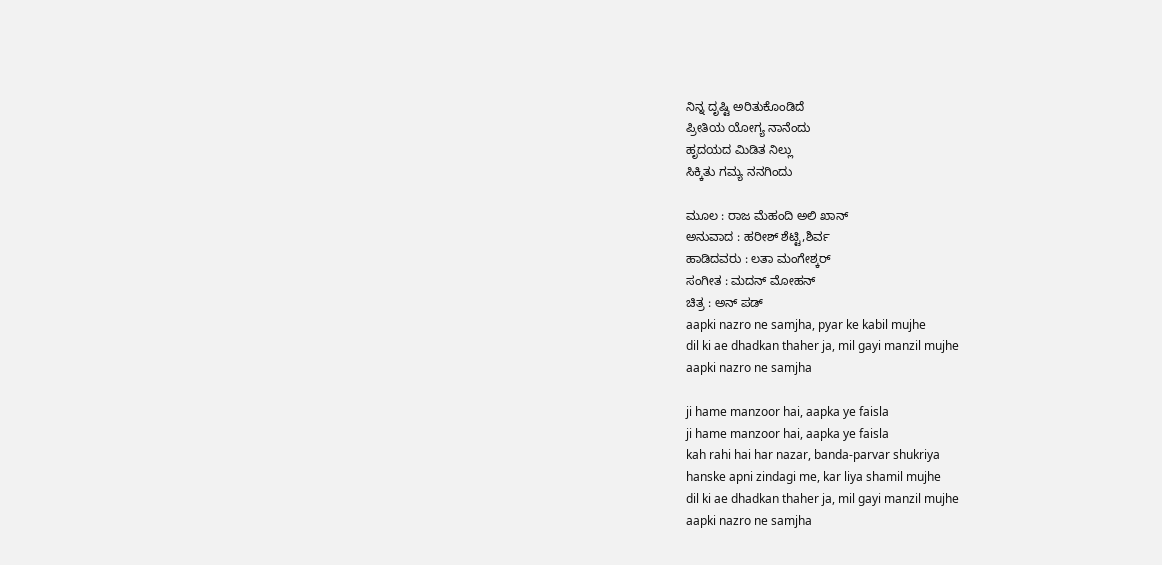ನಿನ್ನ ದೃಷ್ಟಿ ಅರಿತುಕೊಂಡಿದೆ
ಪ್ರೀತಿಯ ಯೋಗ್ಯ ನಾನೆಂದು
ಹೃದಯದ ಮಿಡಿತ ನಿಲ್ಲು
ಸಿಕ್ಕಿತು ಗಮ್ಯ ನನಗಿಂದು

ಮೂಲ : ರಾಜ ಮೆಹಂದಿ ಅಲಿ ಖಾನ್
ಅನುವಾದ : ಹರೀಶ್ ಶೆಟ್ಟಿ,ಶಿರ್ವ
ಹಾಡಿದವರು : ಲತಾ ಮಂಗೇಶ್ಕರ್
ಸಂಗೀತ : ಮದನ್ ಮೋಹನ್
ಚಿತ್ರ : ಅನ್ ಪಡ್
aapki nazro ne samjha, pyar ke kabil mujhe
dil ki ae dhadkan thaher ja, mil gayi manzil mujhe
aapki nazro ne samjha

ji hame manzoor hai, aapka ye faisla
ji hame manzoor hai, aapka ye faisla
kah rahi hai har nazar, banda-parvar shukriya
hanske apni zindagi me, kar liya shamil mujhe
dil ki ae dhadkan thaher ja, mil gayi manzil mujhe
aapki nazro ne samjha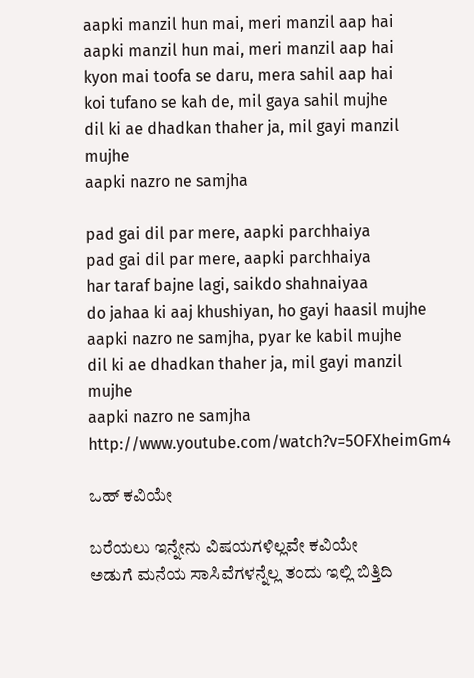aapki manzil hun mai, meri manzil aap hai
aapki manzil hun mai, meri manzil aap hai
kyon mai toofa se daru, mera sahil aap hai
koi tufano se kah de, mil gaya sahil mujhe
dil ki ae dhadkan thaher ja, mil gayi manzil mujhe
aapki nazro ne samjha

pad gai dil par mere, aapki parchhaiya
pad gai dil par mere, aapki parchhaiya
har taraf bajne lagi, saikdo shahnaiyaa
do jahaa ki aaj khushiyan, ho gayi haasil mujhe
aapki nazro ne samjha, pyar ke kabil mujhe
dil ki ae dhadkan thaher ja, mil gayi manzil mujhe
aapki nazro ne samjha
http://www.youtube.com/watch?v=5OFXheimGm4

ಒಹ್ ಕವಿಯೇ

ಬರೆಯಲು ಇನ್ನೇನು ವಿಷಯಗಳಿಲ್ಲವೇ ಕವಿಯೇ
ಅಡುಗೆ ಮನೆಯ ಸಾಸಿವೆಗಳನ್ನೆಲ್ಲ ತಂದು ಇಲ್ಲಿ ಬಿತ್ತಿದಿ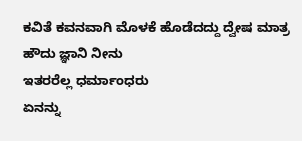ಕವಿತೆ ಕವನವಾಗಿ ಮೊಳಕೆ ಹೊಡೆದದ್ದು ದ್ವೇಷ ಮಾತ್ರ
ಹೌದು ಜ್ಞಾನಿ ನೀನು
ಇತರರೆಲ್ಲ ಧರ್ಮಾಂಧರು
ಏನನ್ನು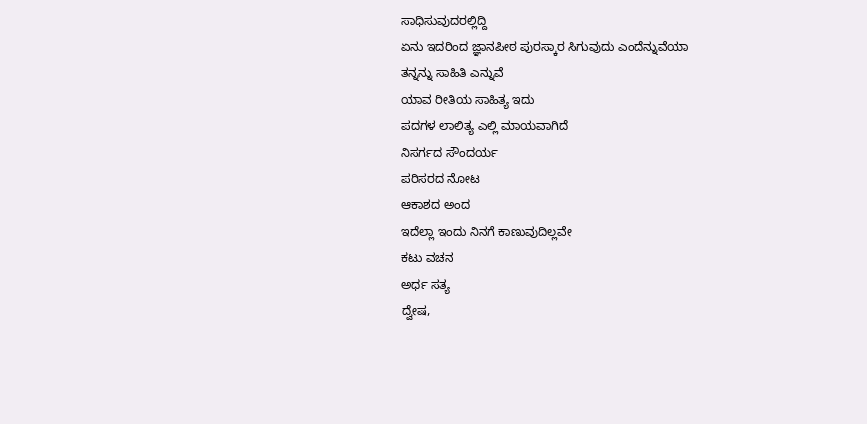ಸಾಧಿಸುವುದರಲ್ಲಿದ್ದಿ
ಏನು ಇದರಿಂದ ಜ್ಞಾನಪೀಠ ಪುರಸ್ಕಾರ ಸಿಗುವುದು ಎಂದೆನ್ನುವೆಯಾ
ತನ್ನನ್ನು ಸಾಹಿತಿ ಎನ್ನುವೆ
ಯಾವ ರೀತಿಯ ಸಾಹಿತ್ಯ ಇದು
ಪದಗಳ ಲಾಲಿತ್ಯ ಎಲ್ಲಿ ಮಾಯವಾಗಿದೆ
ನಿಸರ್ಗದ ಸೌಂದರ್ಯ
ಪರಿಸರದ ನೋಟ
ಆಕಾಶದ ಅಂದ
ಇದೆಲ್ಲಾ ಇಂದು ನಿನಗೆ ಕಾಣುವುದಿಲ್ಲವೇ
ಕಟು ವಚನ
ಅರ್ಧ ಸತ್ಯ
ದ್ವೇಷ,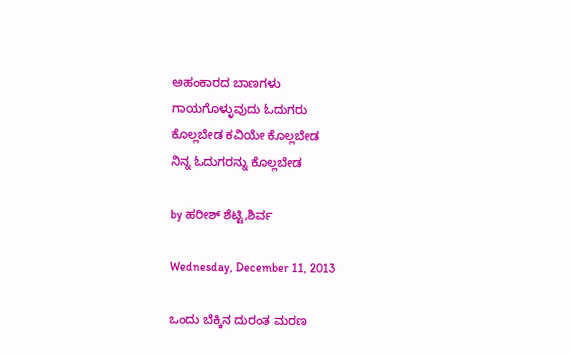ಅಹಂಕಾರದ ಬಾಣಗಳು
ಗಾಯಗೊಳ್ಳುವುದು ಓದುಗರು
ಕೊಲ್ಲಬೇಡ ಕವಿಯೇ ಕೊಲ್ಲಬೇಡ
ನಿನ್ನ ಓದುಗರನ್ನು ಕೊಲ್ಲಬೇಡ

by ಹರೀಶ್ ಶೆಟ್ಟಿ,ಶಿರ್ವ

Wednesday, December 11, 2013

ಒಂದು ಬೆಕ್ಕಿನ ದುರಂತ ಮರಣ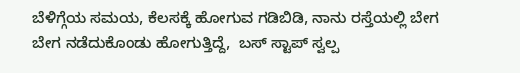ಬೆಳಿಗ್ಗೆಯ ಸಮಯ, ಕೆಲಸಕ್ಕೆ ಹೋಗುವ ಗಡಿಬಿಡಿ, ನಾನು ರಸ್ತೆಯಲ್ಲಿ ಬೇಗ ಬೇಗ ನಡೆದುಕೊಂಡು ಹೋಗುತ್ತಿದ್ದೆ,  ಬಸ್ ಸ್ಟಾಪ್ ಸ್ವಲ್ಪ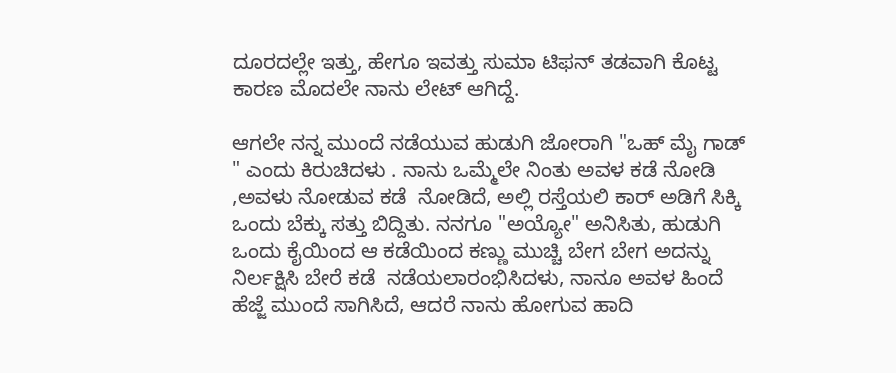ದೂರದಲ್ಲೇ ಇತ್ತು, ಹೇಗೂ ಇವತ್ತು ಸುಮಾ ಟಿಫನ್ ತಡವಾಗಿ ಕೊಟ್ಟ ಕಾರಣ ಮೊದಲೇ ನಾನು ಲೇಟ್ ಆಗಿದ್ದೆ.

ಆಗಲೇ ನನ್ನ ಮುಂದೆ ನಡೆಯುವ ಹುಡುಗಿ ಜೋರಾಗಿ "ಒಹ್ ಮೈ ಗಾಡ್ " ಎಂದು ಕಿರುಚಿದಳು . ನಾನು ಒಮ್ಮೆಲೇ ನಿಂತು ಅವಳ ಕಡೆ ನೋಡಿ ,ಅವಳು ನೋಡುವ ಕಡೆ  ನೋಡಿದೆ, ಅಲ್ಲಿ ರಸ್ತೆಯಲಿ ಕಾರ್ ಅಡಿಗೆ ಸಿಕ್ಕಿ ಒಂದು ಬೆಕ್ಕು ಸತ್ತು ಬಿದ್ದಿತು. ನನಗೂ "ಅಯ್ಯೋ" ಅನಿಸಿತು, ಹುಡುಗಿ ಒಂದು ಕೈಯಿಂದ ಆ ಕಡೆಯಿಂದ ಕಣ್ಣು ಮುಚ್ಚಿ ಬೇಗ ಬೇಗ ಅದನ್ನು ನಿರ್ಲಕ್ಷಿಸಿ ಬೇರೆ ಕಡೆ  ನಡೆಯಲಾರಂಭಿಸಿದಳು, ನಾನೂ ಅವಳ ಹಿಂದೆ ಹೆಜ್ಜೆ ಮುಂದೆ ಸಾಗಿಸಿದೆ, ಆದರೆ ನಾನು ಹೋಗುವ ಹಾದಿ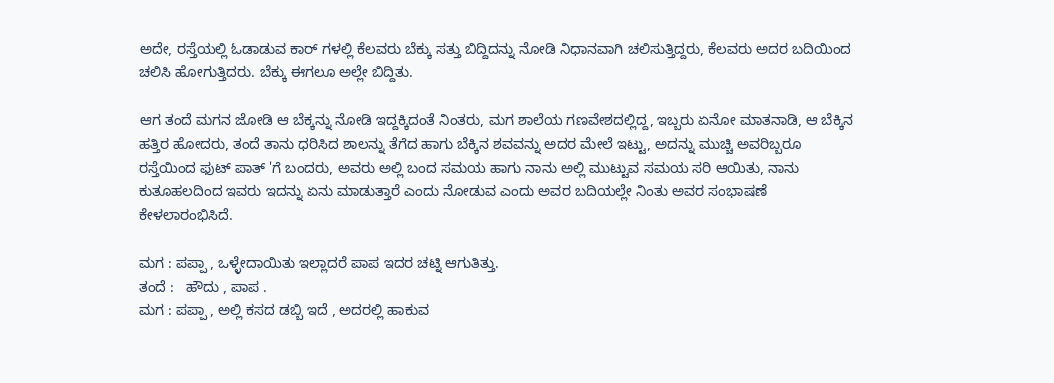ಅದೇ, ರಸ್ತೆಯಲ್ಲಿ ಓಡಾಡುವ ಕಾರ್ ಗಳಲ್ಲಿ ಕೆಲವರು ಬೆಕ್ಕು ಸತ್ತು ಬಿದ್ದಿದನ್ನು ನೋಡಿ ನಿಧಾನವಾಗಿ ಚಲಿಸುತ್ತಿದ್ದರು, ಕೆಲವರು ಅದರ ಬದಿಯಿಂದ ಚಲಿಸಿ ಹೋಗುತ್ತಿದರು. ಬೆಕ್ಕು ಈಗಲೂ ಅಲ್ಲೇ ಬಿದ್ದಿತು.

ಆಗ ತಂದೆ ಮಗನ ಜೋಡಿ ಆ ಬೆಕ್ಕನ್ನು ನೋಡಿ ಇದ್ದಕ್ಕಿದಂತೆ ನಿಂತರು, ಮಗ ಶಾಲೆಯ ಗಣವೇಶದಲ್ಲಿದ್ದ, ಇಬ್ಬರು ಏನೋ ಮಾತನಾಡಿ, ಆ ಬೆಕ್ಕಿನ ಹತ್ತಿರ ಹೋದರು, ತಂದೆ ತಾನು ಧರಿಸಿದ ಶಾಲನ್ನು ತೆಗೆದ ಹಾಗು ಬೆಕ್ಕಿನ ಶವವನ್ನು ಅದರ ಮೇಲೆ ಇಟ್ಟು, ಅದನ್ನು ಮುಚ್ಚಿ ಅವರಿಬ್ಬರೂ ರಸ್ತೆಯಿಂದ ಫುಟ್ ಪಾತ್ 'ಗೆ ಬಂದರು, ಅವರು ಅಲ್ಲಿ ಬಂದ ಸಮಯ ಹಾಗು ನಾನು ಅಲ್ಲಿ ಮುಟ್ಟುವ ಸಮಯ ಸರಿ ಆಯಿತು, ನಾನು ಕುತೂಹಲದಿಂದ ಇವರು ಇದನ್ನು ಏನು ಮಾಡುತ್ತಾರೆ ಎಂದು ನೋಡುವ ಎಂದು ಅವರ ಬದಿಯಲ್ಲೇ ನಿಂತು ಅವರ ಸಂಭಾಷಣೆ ಕೇಳಲಾರಂಭಿಸಿದೆ.

ಮಗ : ಪಪ್ಪಾ , ಒಳ್ಳೇದಾಯಿತು ಇಲ್ಲಾದರೆ ಪಾಪ ಇದರ ಚಟ್ನಿ ಆಗುತಿತ್ತು.
ತಂದೆ :   ಹೌದು , ಪಾಪ .
ಮಗ : ಪಪ್ಪಾ , ಅಲ್ಲಿ ಕಸದ ಡಬ್ಬಿ ಇದೆ , ಅದರಲ್ಲಿ ಹಾಕುವ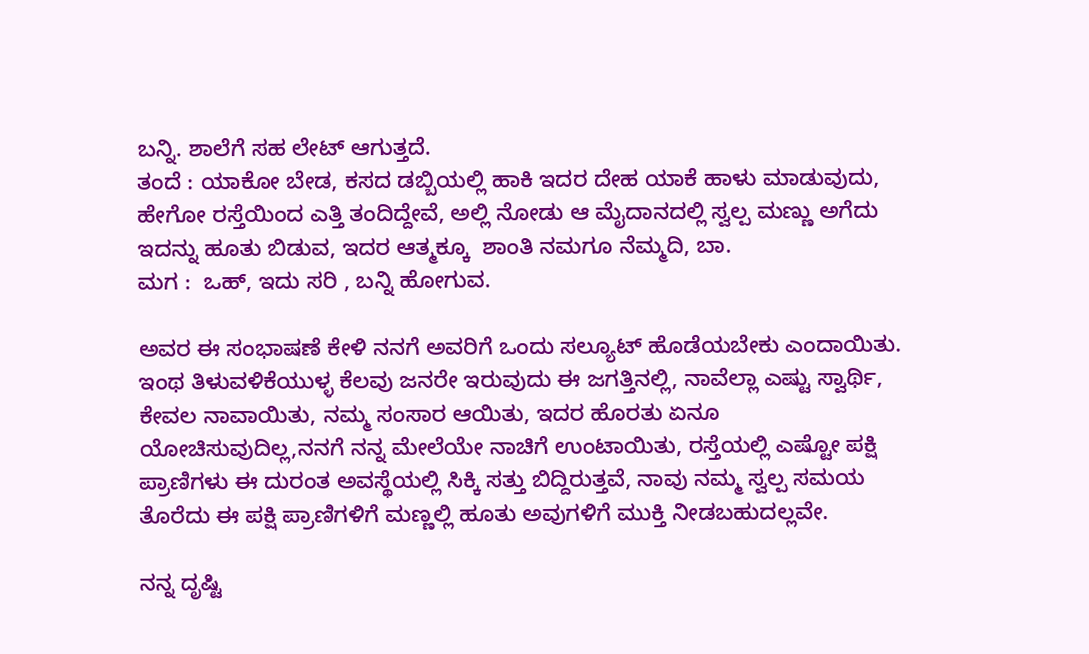ಬನ್ನಿ. ಶಾಲೆಗೆ ಸಹ ಲೇಟ್ ಆಗುತ್ತದೆ.
ತಂದೆ : ಯಾಕೋ ಬೇಡ, ಕಸದ ಡಬ್ಬಿಯಲ್ಲಿ ಹಾಕಿ ಇದರ ದೇಹ ಯಾಕೆ ಹಾಳು ಮಾಡುವುದು, ಹೇಗೋ ರಸ್ತೆಯಿಂದ ಎತ್ತಿ ತಂದಿದ್ದೇವೆ, ಅಲ್ಲಿ ನೋಡು ಆ ಮೈದಾನದಲ್ಲಿ ಸ್ವಲ್ಪ ಮಣ್ಣು ಅಗೆದು ಇದನ್ನು ಹೂತು ಬಿಡುವ, ಇದರ ಆತ್ಮಕ್ಕೂ  ಶಾಂತಿ ನಮಗೂ ನೆಮ್ಮದಿ, ಬಾ.
ಮಗ :  ಒಹ್, ಇದು ಸರಿ , ಬನ್ನಿ ಹೋಗುವ.

ಅವರ ಈ ಸಂಭಾಷಣೆ ಕೇಳಿ ನನಗೆ ಅವರಿಗೆ ಒಂದು ಸಲ್ಯೂಟ್ ಹೊಡೆಯಬೇಕು ಎಂದಾಯಿತು. ಇಂಥ ತಿಳುವಳಿಕೆಯುಳ್ಳ ಕೆಲವು ಜನರೇ ಇರುವುದು ಈ ಜಗತ್ತಿನಲ್ಲಿ, ನಾವೆಲ್ಲಾ ಎಷ್ಟು ಸ್ವಾರ್ಥಿ, ಕೇವಲ ನಾವಾಯಿತು, ನಮ್ಮ ಸಂಸಾರ ಆಯಿತು, ಇದರ ಹೊರತು ಏನೂ ಯೋಚಿಸುವುದಿಲ್ಲ,ನನಗೆ ನನ್ನ ಮೇಲೆಯೇ ನಾಚಿಗೆ ಉಂಟಾಯಿತು, ರಸ್ತೆಯಲ್ಲಿ ಎಷ್ಟೋ ಪಕ್ಷಿ ಪ್ರಾಣಿಗಳು ಈ ದುರಂತ ಅವಸ್ಥೆಯಲ್ಲಿ ಸಿಕ್ಕಿ ಸತ್ತು ಬಿದ್ದಿರುತ್ತವೆ, ನಾವು ನಮ್ಮ ಸ್ವಲ್ಪ ಸಮಯ ತೊರೆದು ಈ ಪಕ್ಷಿ ಪ್ರಾಣಿಗಳಿಗೆ ಮಣ್ಣಲ್ಲಿ ಹೂತು ಅವುಗಳಿಗೆ ಮುಕ್ತಿ ನೀಡಬಹುದಲ್ಲವೇ.

ನನ್ನ ದೃಷ್ಟಿ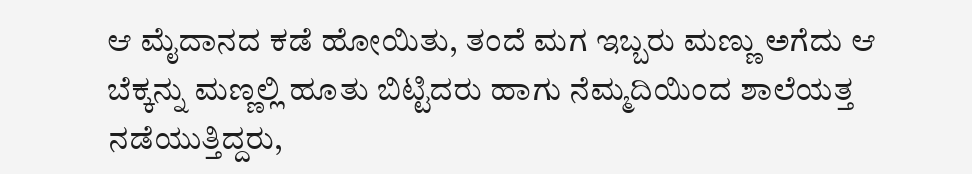ಆ ಮೈದಾನದ ಕಡೆ ಹೋಯಿತು, ತಂದೆ ಮಗ ಇಬ್ಬರು ಮಣ್ಣು ಅಗೆದು ಆ ಬೆಕ್ಕನ್ನು ಮಣ್ಣಲ್ಲಿ ಹೂತು ಬಿಟ್ಟಿದರು ಹಾಗು ನೆಮ್ಮದಿಯಿಂದ ಶಾಲೆಯತ್ತ ನಡೆಯುತ್ತಿದ್ದರು,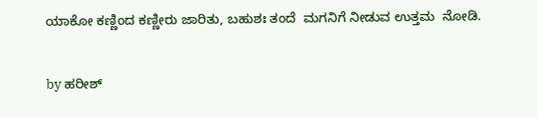ಯಾಕೋ ಕಣ್ಣಿಂದ ಕಣ್ಣೀರು ಜಾರಿತು, ಬಹುಶಃ ತಂದೆ  ಮಗನಿಗೆ ನೀಡುವ ಉತ್ತಮ  ನೋಡಿ.

by ಹರೀಶ್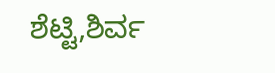ಶೆಟ್ಟಿ,ಶಿರ್ವ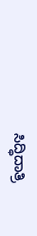ಸಿದ್ಧಿದಾತ್ರಿ